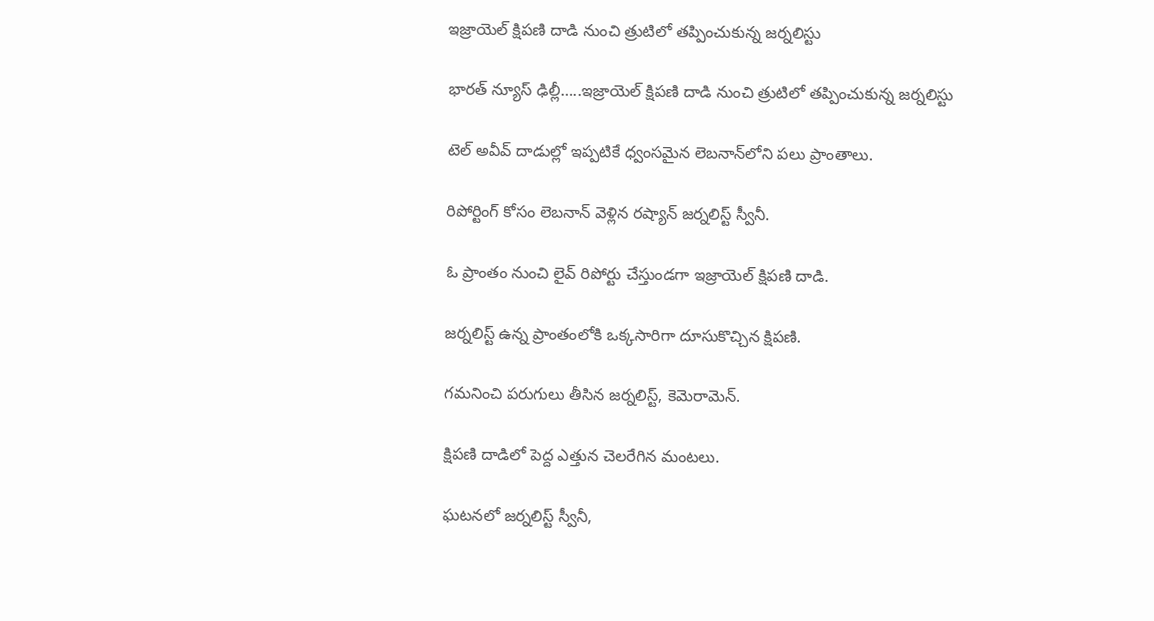ఇజ్రాయెల్‌ క్షిపణి దాడి నుంచి త్రుటిలో తప్పించుకున్న జర్నలిస్టు

భారత్ న్యూస్ ఢిల్లీ…..ఇజ్రాయెల్‌ క్షిపణి దాడి నుంచి త్రుటిలో తప్పించుకున్న జర్నలిస్టు

టెల్‌ అవీవ్‌ దాడుల్లో ఇప్పటికే ధ్వంసమైన లెబనాన్‌లోని పలు ప్రాంతాలు.

రిపోర్టింగ్‌ కోసం లెబనాన్‌ వెళ్లిన రష్యాన్‌ జర్నలిస్ట్‌ స్వీనీ.

ఓ ప్రాంతం నుంచి లైవ్‌ రిపోర్టు చేస్తుండగా ఇజ్రాయెల్‌ క్షిపణి దాడి.

జర్నలిస్ట్‌ ఉన్న ప్రాంతంలోకి ఒక్కసారిగా దూసుకొచ్చిన క్షిపణి.

గమనించి పరుగులు తీసిన జర్నలిస్ట్‌, కెమెరామెన్‌.

క్షిపణి దాడిలో పెద్ద ఎత్తున చెలరేగిన మంటలు.

ఘటనలో జర్నలిస్ట్‌ స్వీనీ,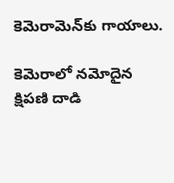కెమెరామెన్‌కు గాయాలు.

కెమెరాలో నమోదైన క్షిపణి దాడి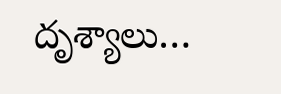దృశ్యాలు…